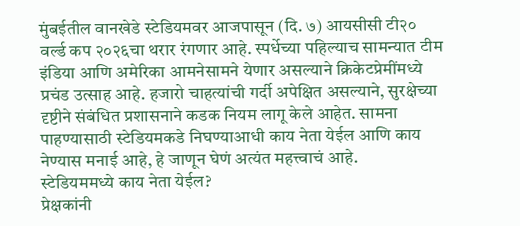मुंबईतील वानखेडे स्टेडियमवर आजपासून (दि. ७) आयसीसी टी२० वर्ल्ड कप २०२६चा थरार रंगणार आहे. स्पर्धेच्या पहिल्याच सामन्यात टीम इंडिया आणि अमेरिका आमनेसामने येणार असल्याने क्रिकेटप्रेमींमध्ये प्रचंड उत्साह आहे. हजारो चाहत्यांची गर्दी अपेक्षित असल्याने, सुरक्षेच्या दृष्टीने संबंधित प्रशासनाने कडक नियम लागू केले आहेत. सामना पाहण्यासाठी स्टेडियमकडे निघण्याआधी काय नेता येईल आणि काय नेण्यास मनाई आहे, हे जाणून घेणं अत्यंत महत्त्वाचं आहे.
स्टेडियममध्ये काय नेता येईल?
प्रेक्षकांनी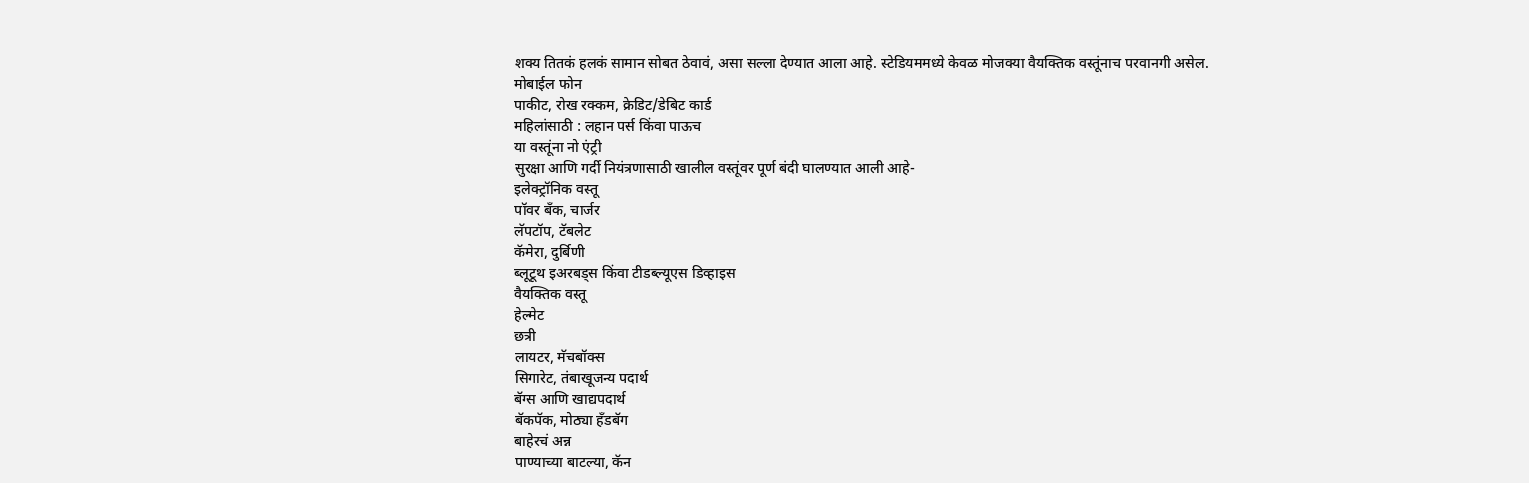शक्य तितकं हलकं सामान सोबत ठेवावं, असा सल्ला देण्यात आला आहे. स्टेडियममध्ये केवळ मोजक्या वैयक्तिक वस्तूंनाच परवानगी असेल.
मोबाईल फोन
पाकीट, रोख रक्कम, क्रेडिट/डेबिट कार्ड
महिलांसाठी : लहान पर्स किंवा पाऊच
या वस्तूंना नो एंट्री
सुरक्षा आणि गर्दी नियंत्रणासाठी खालील वस्तूंवर पूर्ण बंदी घालण्यात आली आहे-
इलेक्ट्रॉनिक वस्तू
पॉवर बँक, चार्जर
लॅपटॉप, टॅबलेट
कॅमेरा, दुर्बिणी
ब्लूटूथ इअरबड्स किंवा टीडब्ल्यूएस डिव्हाइस
वैयक्तिक वस्तू
हेल्मेट
छत्री
लायटर, मॅचबॉक्स
सिगारेट, तंबाखूजन्य पदार्थ
बॅग्स आणि खाद्यपदार्थ
बॅकपॅक, मोठ्या हँडबॅग
बाहेरचं अन्न
पाण्याच्या बाटल्या, कॅन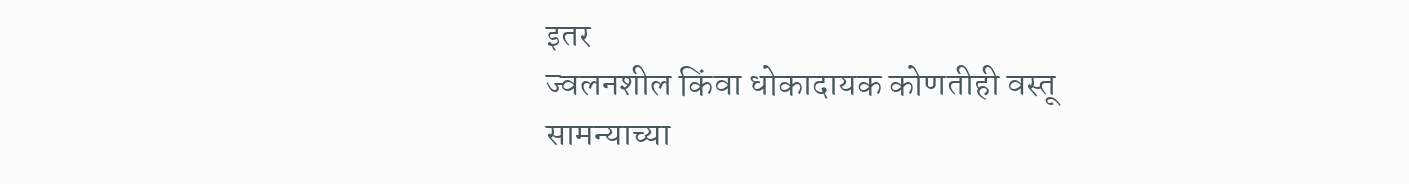इतर
ज्वलनशील किंवा धोकादायक कोणतीही वस्तू
सामन्याच्या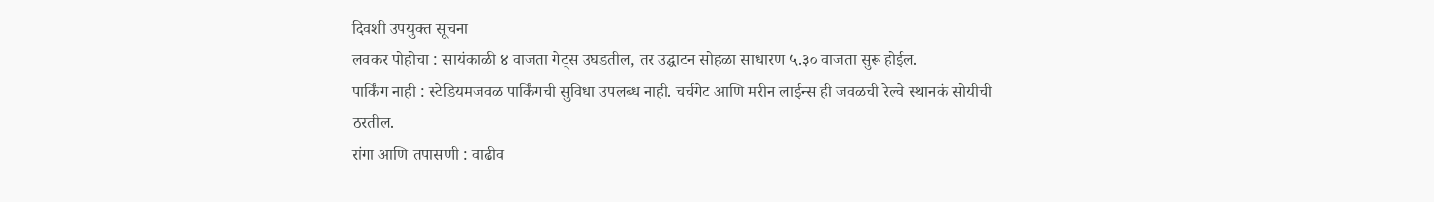दिवशी उपयुक्त सूचना
लवकर पोहोचा : सायंकाळी ४ वाजता गेट्स उघडतील, तर उद्घाटन सोहळा साधारण ५.३० वाजता सुरू होईल.
पार्किंग नाही : स्टेडियमजवळ पार्किंगची सुविधा उपलब्ध नाही. चर्चगेट आणि मरीन लाईन्स ही जवळची रेल्वे स्थानकं सोयीची ठरतील.
रांगा आणि तपासणी : वाढीव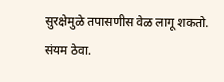सुरक्षेमुळे तपासणीस वेळ लागू शकतो. संयम ठेवा.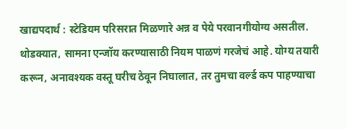खाद्यपदार्थ : स्टेडियम परिसरात मिळणारे अन्न व पेये परवानगीयोग्य असतील.
थोडक्यात, सामना एन्जॉय करण्यासाठी नियम पाळणं गरजेचं आहे. योग्य तयारी करून, अनावश्यक वस्तू घरीच ठेवून निघालात, तर तुमचा वर्ल्ड कप पाहण्याचा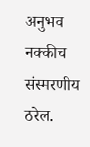अनुभव नक्कीच संस्मरणीय ठरेल.